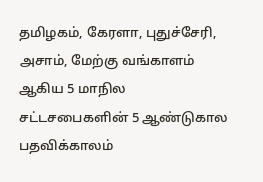தமிழகம், கேரளா, புதுச்சேரி, அசாம், மேற்கு வங்காளம் ஆகிய 5 மாநில சட்டசபைகளின் 5 ஆண்டுகால பதவிக்காலம்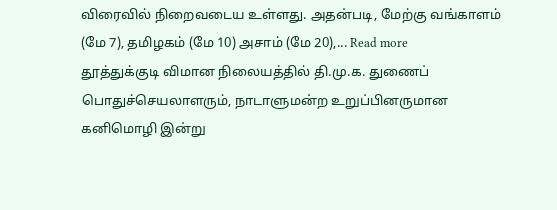விரைவில் நிறைவடைய உள்ளது. அதன்படி, மேற்கு வங்காளம் (மே 7), தமிழகம் (மே 10) அசாம் (மே 20),... Read more
தூத்துக்குடி விமான நிலையத்தில் தி.மு.க. துணைப் பொதுச்செயலாளரும், நாடாளுமன்ற உறுப்பினருமான கனிமொழி இன்று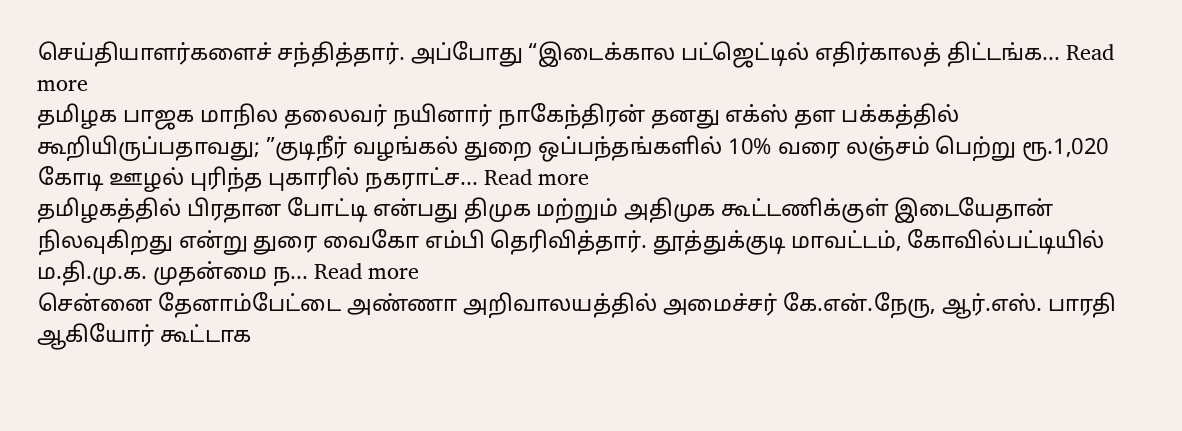செய்தியாளர்களைச் சந்தித்தார். அப்போது “இடைக்கால பட்ஜெட்டில் எதிர்காலத் திட்டங்க... Read more
தமிழக பாஜக மாநில தலைவர் நயினார் நாகேந்திரன் தனது எக்ஸ் தள பக்கத்தில் கூறியிருப்பதாவது; ”குடிநீர் வழங்கல் துறை ஒப்பந்தங்களில் 10% வரை லஞ்சம் பெற்று ரூ.1,020 கோடி ஊழல் புரிந்த புகாரில் நகராட்ச... Read more
தமிழகத்தில் பிரதான போட்டி என்பது திமுக மற்றும் அதிமுக கூட்டணிக்குள் இடையேதான் நிலவுகிறது என்று துரை வைகோ எம்பி தெரிவித்தார். தூத்துக்குடி மாவட்டம், கோவில்பட்டியில் ம.தி.மு.க. முதன்மை ந... Read more
சென்னை தேனாம்பேட்டை அண்ணா அறிவாலயத்தில் அமைச்சர் கே.என்.நேரு, ஆர்.எஸ். பாரதி ஆகியோர் கூட்டாக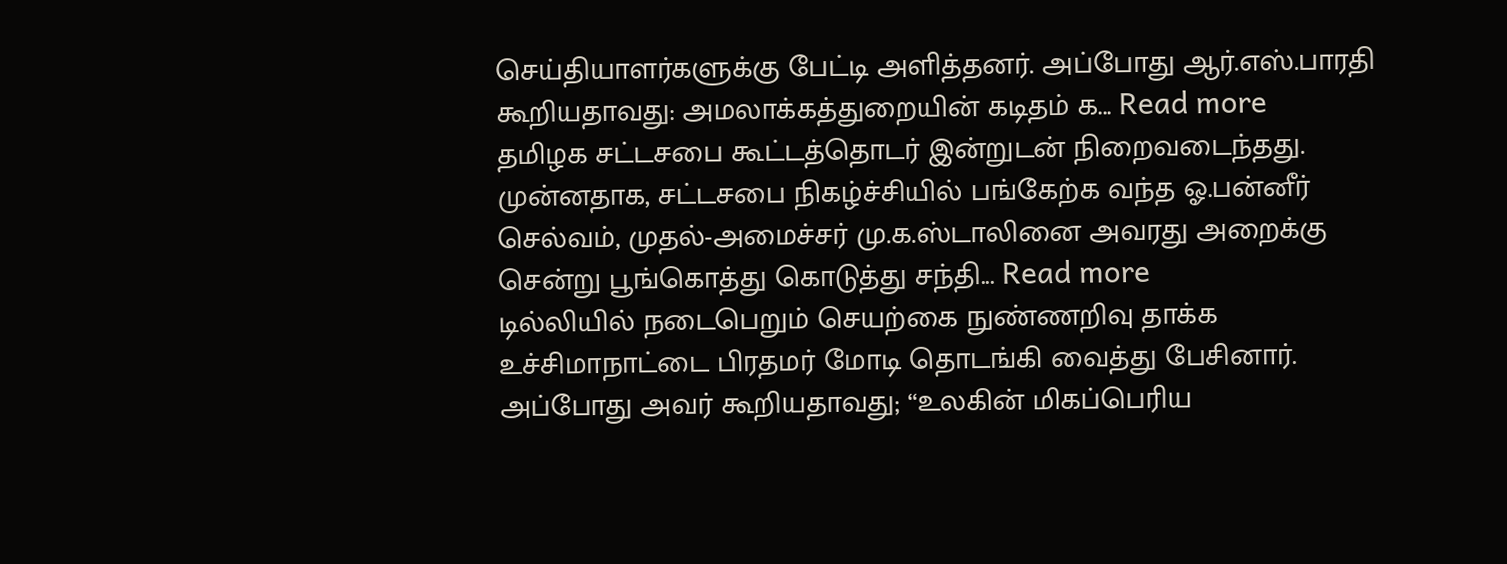செய்தியாளர்களுக்கு பேட்டி அளித்தனர். அப்போது ஆர்.எஸ்.பாரதி கூறியதாவது: அமலாக்கத்துறையின் கடிதம் க... Read more
தமிழக சட்டசபை கூட்டத்தொடர் இன்றுடன் நிறைவடைந்தது. முன்னதாக, சட்டசபை நிகழ்ச்சியில் பங்கேற்க வந்த ஓ.பன்னீர் செல்வம், முதல்-அமைச்சர் மு.க.ஸ்டாலினை அவரது அறைக்கு சென்று பூங்கொத்து கொடுத்து சந்தி... Read more
டில்லியில் நடைபெறும் செயற்கை நுண்ணறிவு தாக்க உச்சிமாநாட்டை பிரதமர் மோடி தொடங்கி வைத்து பேசினார். அப்போது அவர் கூறியதாவது; “உலகின் மிகப்பெரிய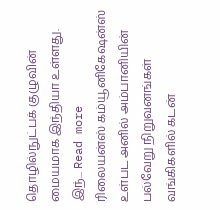தொழில்நுட்பக் குழுவின் மையமாக இந்தியா உள்ளது. இந்... Read more
ரிலையன்ஸ் கம்யூனிகேஷன்ஸ் உள்பட அனில் அம்பானியின் பல்வேறு நிறுவனங்கள் வங்கிகளில் கடன்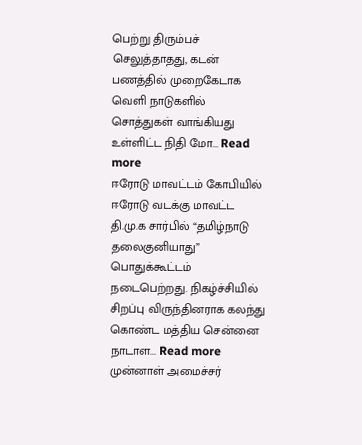பெற்று திரும்பச் செலுத்தாதது, கடன் பணத்தில் முறைகேடாக வெளி நாடுகளில் சொத்துகள் வாங்கியது உள்ளிட்ட நிதி மோ... Read more
ஈரோடு மாவட்டம் கோபியில் ஈரோடு வடக்கு மாவட்ட தி.மு.க சார்பில் “தமிழ்நாடு தலைகுனியாது” பொதுக்கூட்டம் நடைபெற்றது. நிகழ்ச்சியில் சிறப்பு விருந்தினராக கலந்து கொண்ட மத்திய சென்னை நாடாள... Read more
முன்னாள் அமைச்சர்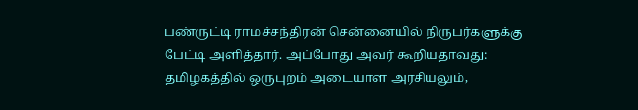பண்ருட்டி ராமச்சந்திரன் சென்னையில் நிருபர்களுக்கு பேட்டி அளித்தார். அப்போது அவர் கூறியதாவது: தமிழகத்தில் ஒருபுறம் அடையாள அரசியலும்,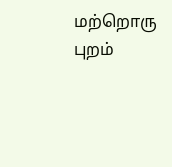மற்றொரு புறம்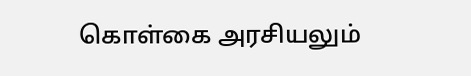கொள்கை அரசியலும்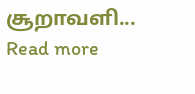சூறாவளி... Read more